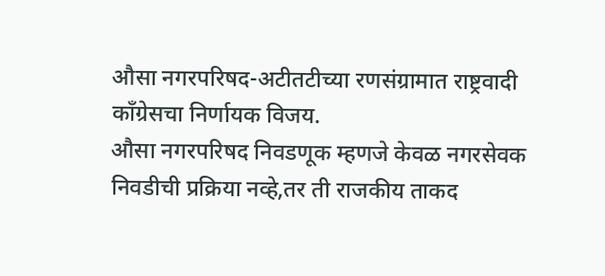औसा नगरपरिषद-अटीतटीच्या रणसंग्रामात राष्ट्रवादी काँग्रेसचा निर्णायक विजय.
औसा नगरपरिषद निवडणूक म्हणजे केवळ नगरसेवक निवडीची प्रक्रिया नव्हे,तर ती राजकीय ताकद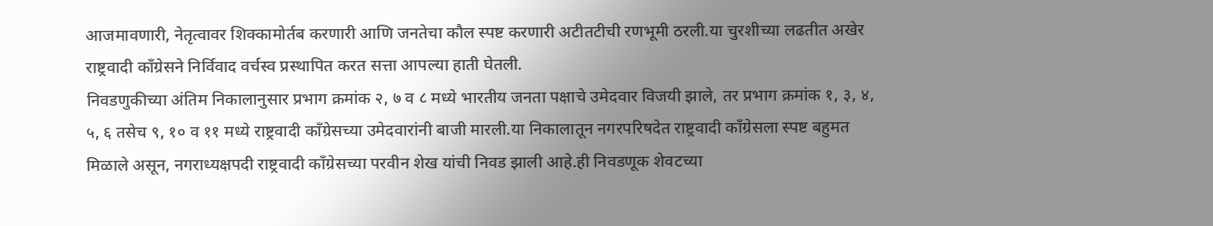आजमावणारी, नेतृत्वावर शिक्कामोर्तब करणारी आणि जनतेचा कौल स्पष्ट करणारी अटीतटीची रणभूमी ठरली.या चुरशीच्या लढतीत अखेर राष्ट्रवादी काँग्रेसने निर्विवाद वर्चस्व प्रस्थापित करत सत्ता आपल्या हाती घेतली.
निवडणुकीच्या अंतिम निकालानुसार प्रभाग क्रमांक २, ७ व ८ मध्ये भारतीय जनता पक्षाचे उमेदवार विजयी झाले, तर प्रभाग क्रमांक १, ३, ४, ५, ६ तसेच ९, १० व ११ मध्ये राष्ट्रवादी काँग्रेसच्या उमेदवारांनी बाजी मारली.या निकालातून नगरपरिषदेत राष्ट्रवादी काँग्रेसला स्पष्ट बहुमत मिळाले असून, नगराध्यक्षपदी राष्ट्रवादी काँग्रेसच्या परवीन शेख यांची निवड झाली आहे.ही निवडणूक शेवटच्या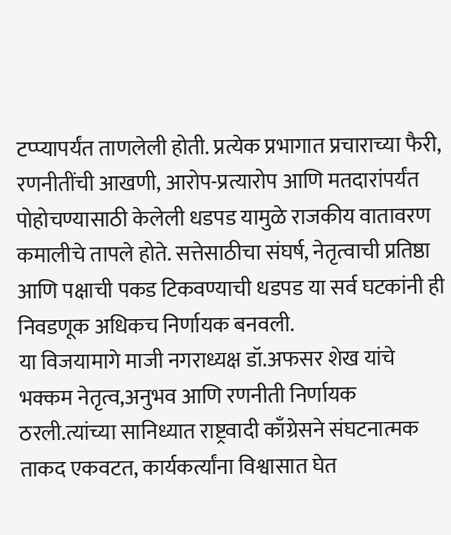टप्प्यापर्यंत ताणलेली होती. प्रत्येक प्रभागात प्रचाराच्या फैरी, रणनीतींची आखणी, आरोप-प्रत्यारोप आणि मतदारांपर्यंत पोहोचण्यासाठी केलेली धडपड यामुळे राजकीय वातावरण कमालीचे तापले होते. सत्तेसाठीचा संघर्ष, नेतृत्वाची प्रतिष्ठा आणि पक्षाची पकड टिकवण्याची धडपड या सर्व घटकांनी ही निवडणूक अधिकच निर्णायक बनवली.
या विजयामागे माजी नगराध्यक्ष डॉ.अफसर शेख यांचे भक्कम नेतृत्व,अनुभव आणि रणनीती निर्णायक ठरली.त्यांच्या सानिध्यात राष्ट्रवादी काँग्रेसने संघटनात्मक ताकद एकवटत, कार्यकर्त्यांना विश्वासात घेत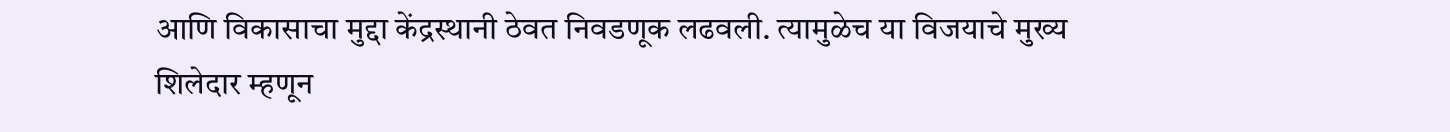आणि विकासाचा मुद्दा केंद्रस्थानी ठेवत निवडणूक लढवली. त्यामुळेच या विजयाचे मुख्य शिलेदार म्हणून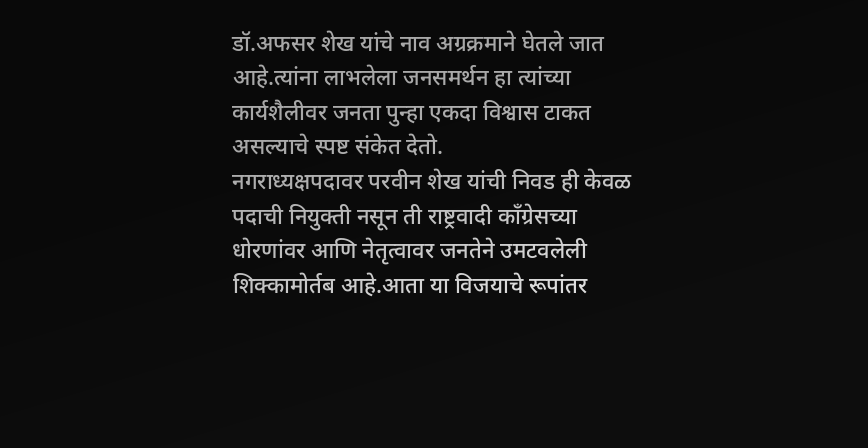डॉ.अफसर शेख यांचे नाव अग्रक्रमाने घेतले जात आहे.त्यांना लाभलेला जनसमर्थन हा त्यांच्या कार्यशैलीवर जनता पुन्हा एकदा विश्वास टाकत असल्याचे स्पष्ट संकेत देतो.
नगराध्यक्षपदावर परवीन शेख यांची निवड ही केवळ पदाची नियुक्ती नसून ती राष्ट्रवादी काँग्रेसच्या धोरणांवर आणि नेतृत्वावर जनतेने उमटवलेली शिक्कामोर्तब आहे.आता या विजयाचे रूपांतर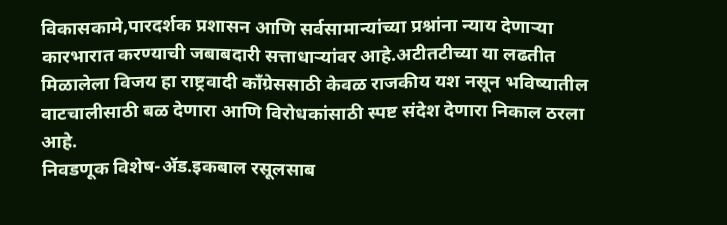विकासकामे,पारदर्शक प्रशासन आणि सर्वसामान्यांच्या प्रश्नांना न्याय देणाऱ्या कारभारात करण्याची जबाबदारी सत्ताधाऱ्यांवर आहे.अटीतटीच्या या लढतीत मिळालेला विजय हा राष्ट्रवादी काँग्रेससाठी केवळ राजकीय यश नसून भविष्यातील वाटचालीसाठी बळ देणारा आणि विरोधकांसाठी स्पष्ट संदेश देणारा निकाल ठरला आहे.
निवडणूक विशेष-ॲड.इकबाल रसूलसाब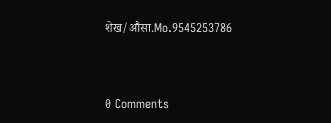शेख/औसा.Mo.9545253786




0 Comments